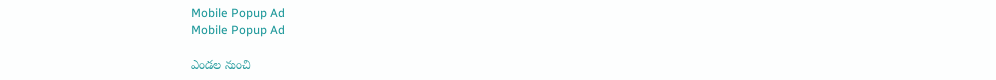Mobile Popup Ad
Mobile Popup Ad

ఎండల నుంచి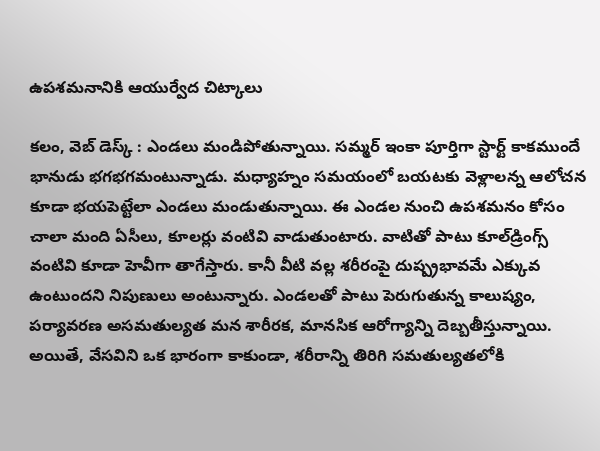ఉపశమనానికి ఆయుర్వేద చిట్కాలు

కలం, వెబ్ డెస్క్ : ఎండలు మండిపోతున్నాయి. సమ్మర్ ఇంకా పూర్తిగా స్టార్ట్ కాకముందే భానుడు భగభగమంటున్నాడు. మధ్యాహ్నం సమయంలో బయటకు వెళ్లాలన్న ఆలోచన కూడా భయపెట్టేలా ఎండలు మండుతున్నాయి. ఈ ఎండల నుంచి ఉపశమనం కోసం చాలా మంది ఏసీలు, కూలర్లు వంటివి వాడుతుంటారు. వాటితో పాటు కూల్‌డ్రింగ్స్ వంటివి కూడా హెవీగా తాగేస్తారు. కానీ వీటి వల్ల శరీరంపై దుష్ప్రభావమే ఎక్కువ ఉంటుందని నిపుణులు అంటున్నారు. ఎండలతో పాటు పెరుగుతున్న కాలుష్యం, పర్యావరణ అసమతుల్యత మన శారీరక, మానసిక ఆరోగ్యాన్ని దెబ్బతీస్తున్నాయి. అయితే, వేసవిని ఒక భారంగా కాకుండా, శరీరాన్ని తిరిగి సమతుల్యతలోకి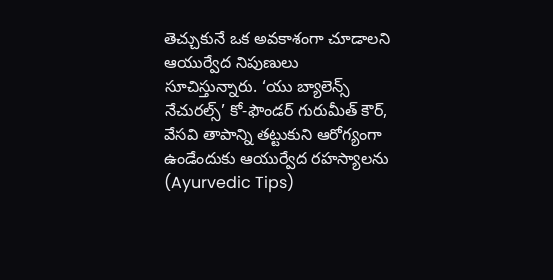తెచ్చుకునే ఒక అవకాశంగా చూడాలని ఆయుర్వేద నిపుణులు సూచిస్తున్నారు. ‘యు బ్యాలెన్స్ నేచురల్స్’ కో-ఫౌండర్ గురుమీత్ కౌర్, వేసవి తాపాన్ని తట్టుకుని ఆరోగ్యంగా ఉండేందుకు ఆయుర్వేద రహస్యాలను (Ayurvedic Tips)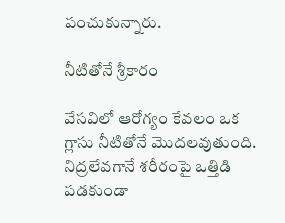పంచుకున్నారు.

నీటితోనే శ్రీకారం

వేసవిలో ఆరోగ్యం కేవలం ఒక గ్లాసు నీటితోనే మొదలవుతుంది. నిద్రలేవగానే శరీరంపై ఒత్తిడి పడకుండా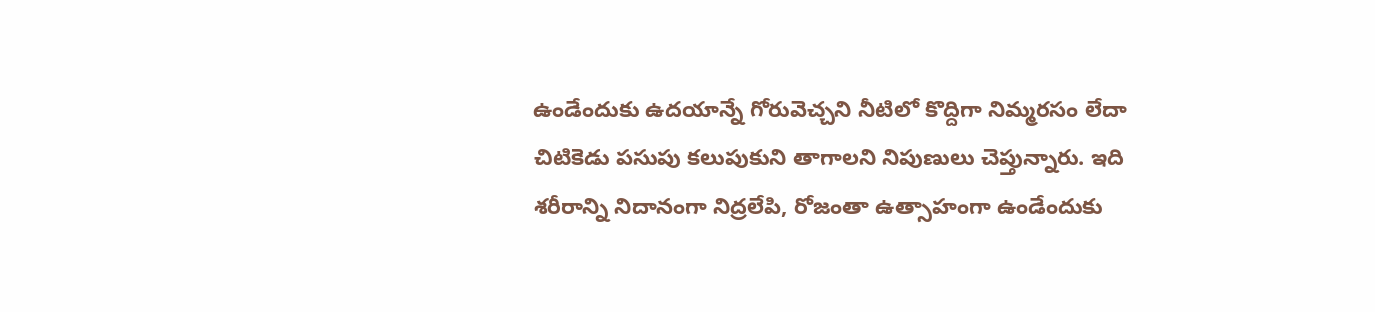ఉండేందుకు ఉదయాన్నే గోరువెచ్చని నీటిలో కొద్దిగా నిమ్మరసం లేదా చిటికెడు పసుపు కలుపుకుని తాగాలని నిపుణులు చెప్తున్నారు. ఇది శరీరాన్ని నిదానంగా నిద్రలేపి, రోజంతా ఉత్సాహంగా ఉండేందుకు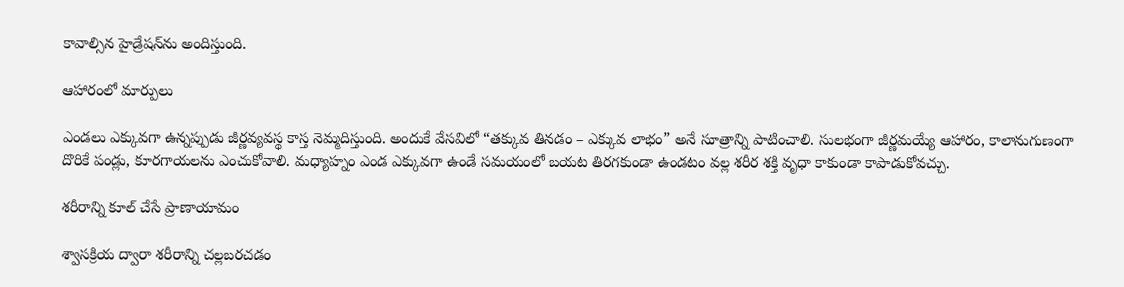కావాల్సిన హైడ్రేషన్‌ను అందిస్తుంది.

ఆహారంలో మార్పులు

ఎండలు ఎక్కువగా ఉన్నప్పుడు జీర్ణవ్యవస్థ కాస్త నెమ్మదిస్తుంది. అందుకే వేసవిలో “తక్కువ తినడం – ఎక్కువ లాభం” అనే సూత్రాన్ని పాటించాలి. సులభంగా జీర్ణమయ్యే ఆహారం, కాలానుగుణంగా దొరికే పండ్లు, కూరగాయలను ఎంచుకోవాలి. మధ్యాహ్నం ఎండ ఎక్కువగా ఉండే సమయంలో బయట తిరగకుండా ఉండటం వల్ల శరీర శక్తి వృధా కాకుండా కాపాడుకోవచ్చు.

శరీరాన్ని కూల్ చేసే ప్రాణాయామం

శ్వాసక్రియ ద్వారా శరీరాన్ని చల్లబరచడం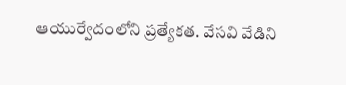ఆయుర్వేదంలోని ప్రత్యేకత. వేసవి వేడిని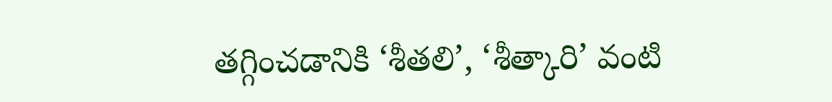తగ్గించడానికి ‘శీతలి’, ‘శీత్కారి’ వంటి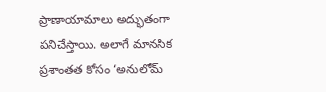ప్రాణాయామాలు అద్భుతంగా పనిచేస్తాయి. అలాగే మానసిక ప్రశాంతత కోసం ‘అనులోమ్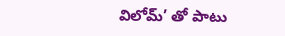విలోమ్’ తో పాటు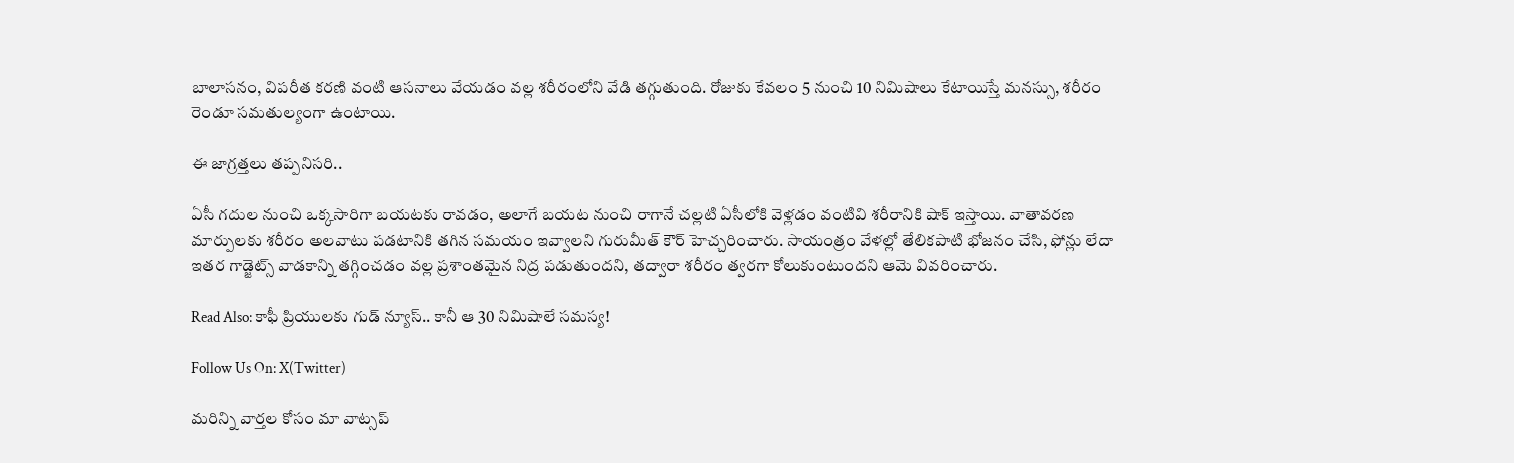బాలాసనం, విపరీత కరణి వంటి ఆసనాలు వేయడం వల్ల శరీరంలోని వేడి తగ్గుతుంది. రోజుకు కేవలం 5 నుంచి 10 నిమిషాలు కేటాయిస్తే మనస్సు, శరీరం రెండూ సమతుల్యంగా ఉంటాయి.

ఈ జాగ్రత్తలు తప్పనిసరి..

ఏసీ గదుల నుంచి ఒక్కసారిగా బయటకు రావడం, అలాగే బయట నుంచి రాగానే చల్లటి ఏసీలోకి వెళ్లడం వంటివి శరీరానికి షాక్ ఇస్తాయి. వాతావరణ మార్పులకు శరీరం అలవాటు పడటానికి తగిన సమయం ఇవ్వాలని గురుమీత్ కౌర్ హెచ్చరించారు. సాయంత్రం వేళల్లో తేలికపాటి భోజనం చేసి, ఫోన్లు లేదా ఇతర గాడ్జెట్స్ వాడకాన్ని తగ్గించడం వల్ల ప్రశాంతమైన నిద్ర పడుతుందని, తద్వారా శరీరం త్వరగా కోలుకుంటుందని ఆమె వివరించారు.

Read Also: కాఫీ ప్రియులకు గుడ్ న్యూస్.. కానీ ఆ 30 నిమిషాలే సమస్య!

Follow Us On: X(Twitter)

మ‌రిన్ని వార్త‌ల కోసం మా వాట్స‌ప్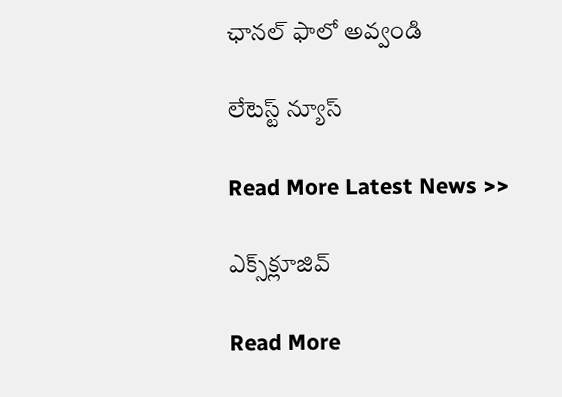ఛాన‌ల్ ఫాలో అవ్వండి

లేటెస్ట్ న్యూస్‌

Read More Latest News >>

ఎక్స్‌క్లూజివ్‌

Read More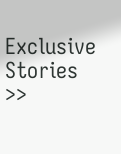Exclusive Stories >>